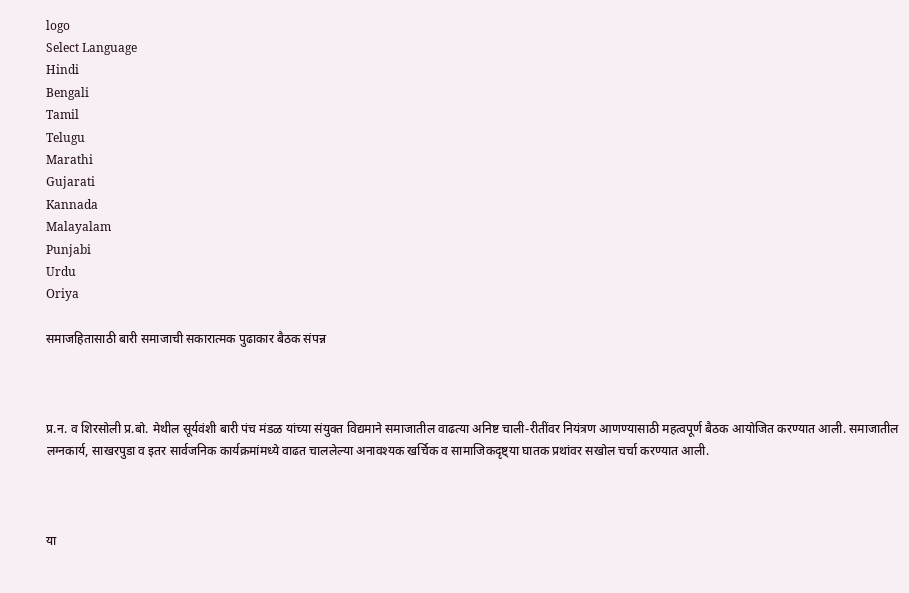logo
Select Language
Hindi
Bengali
Tamil
Telugu
Marathi
Gujarati
Kannada
Malayalam
Punjabi
Urdu
Oriya

समाजहितासाठी बारी समाजाची सकारात्मक पुढाकार बैठक संपन्न



प्र.न. व शिरसोली प्र.बो. मेथील सूर्यवंशी बारी पंच मंडळ यांच्या संयुक्त विद्यमाने समाजातील वाढत्या अनिष्ट चाली-रीतींवर नियंत्रण आणण्यासाठी महत्वपूर्ण बैठक आयोजित करण्यात आली. समाजातील लग्नकार्य, साखरपुडा व इतर सार्वजनिक कार्यक्रमांमध्ये वाढत चाललेल्या अनावश्यक खर्चिक व सामाजिकदृष्ट्या घातक प्रथांवर सखोल चर्चा करण्यात आली.



या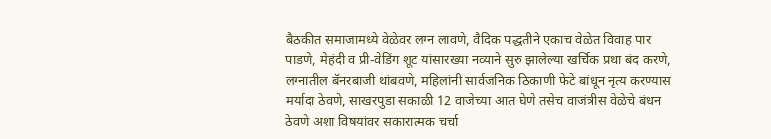बैठकीत समाजामध्ये वेळेवर लग्न लावणे, वैदिक पद्धतीने एकाच वेळेत विवाह पार पाडणे, मेहंदी व प्री-वेडिंग शूट यांसारख्या नव्याने सुरु झालेल्या खर्चिक प्रथा बंद करणे, लग्नातील बॅनरबाजी थांबवणे, महिलांनी सार्वजनिक ठिकाणी फेटे बांधून नृत्य करण्यास मर्यादा ठेवणे, साखरपुडा सकाळी 12 वाजेच्या आत घेणे तसेच वाजंत्रीस वेळेचे बंधन ठेवणे अशा विषयांवर सकारात्मक चर्चा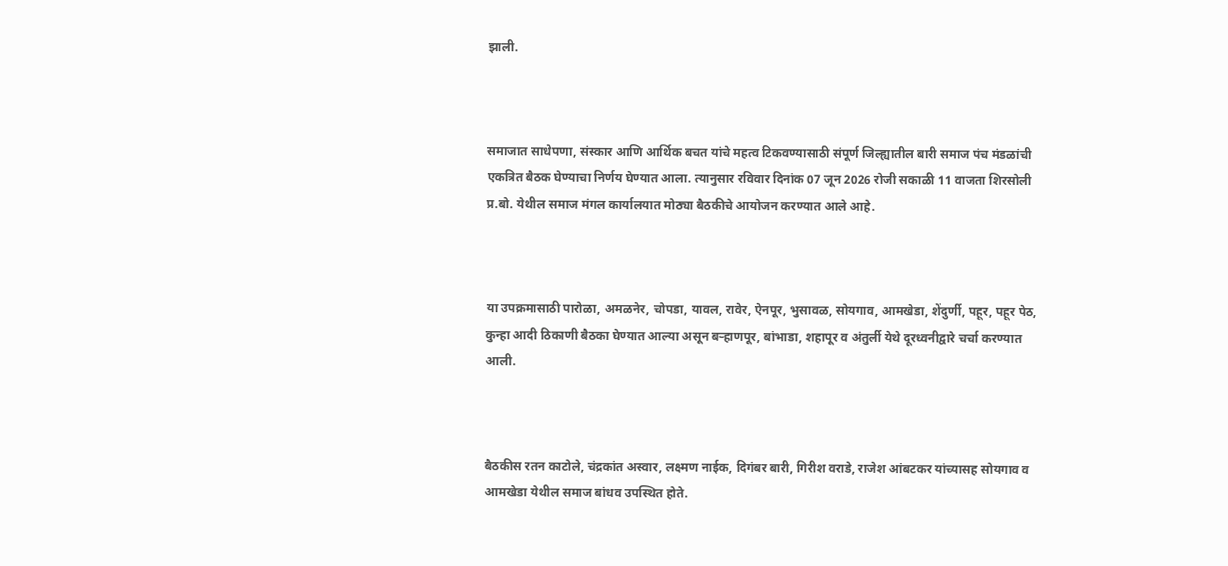झाली.



समाजात साधेपणा, संस्कार आणि आर्थिक बचत यांचे महत्व टिकवण्यासाठी संपूर्ण जिल्ह्यातील बारी समाज पंच मंडळांची एकत्रित बैठक घेण्याचा निर्णय घेण्यात आला. त्यानुसार रविवार दिनांक 07 जून 2026 रोजी सकाळी 11 वाजता शिरसोली प्र.बो. येथील समाज मंगल कार्यालयात मोठ्या बैठकीचे आयोजन करण्यात आले आहे.



या उपक्रमासाठी पारोळा, अमळनेर, चोपडा, यावल, रावेर, ऐनपूर, भुसावळ, सोयगाव, आमखेडा, शेंदुर्णी, पहूर, पहूर पेठ, कुन्हा आदी ठिकाणी बैठका घेण्यात आल्या असून बऱ्हाणपूर, बांभाडा, शहापूर व अंतुर्ली येथे दूरध्वनीद्वारे चर्चा करण्यात आली.



बैठकीस रतन काटोले, चंद्रकांत अस्वार, लक्ष्मण नाईक, दिगंबर बारी, गिरीश वराडे, राजेश आंबटकर यांच्यासह सोयगाव व आमखेडा येथील समाज बांधव उपस्थित होते.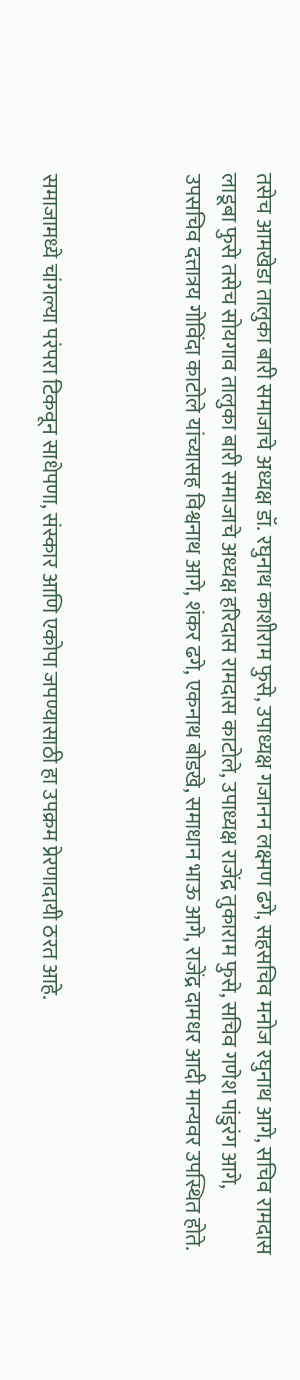तसेच आमखेडा तालुका बारी समाजाचे अध्यक्ष डॉ. रघुनाथ काशीराम फुसे, उपाध्यक्ष गजानन लक्ष्मण ढगे, सहसचिव मनोज रघुनाथ आगे, सचिव रामदास लाडूबा फुसे तसेच सोयगाव तालुका बारी समाजाचे अध्यक्ष हरिदास रामदास काटोले, उपाध्यक्ष राजेंद्र तुकाराम फुसे, सचिव गणेश पांडुरंग आगे, उपसचिव दत्तात्रय गोविंदा काटोले यांच्यासह विश्वनाथ आगे, शंकर ढगे, एकनाथ बोडखे, समाधान भाऊ आगे, राजेंद्र दामधर आदी मान्यवर उपस्थित होते.



समाजामध्ये चांगल्या परंपरा टिकवून साधेपणा, संस्कार आणि एकोपा जपण्यासाठी हा उपक्रम प्रेरणादायी ठरत आहे.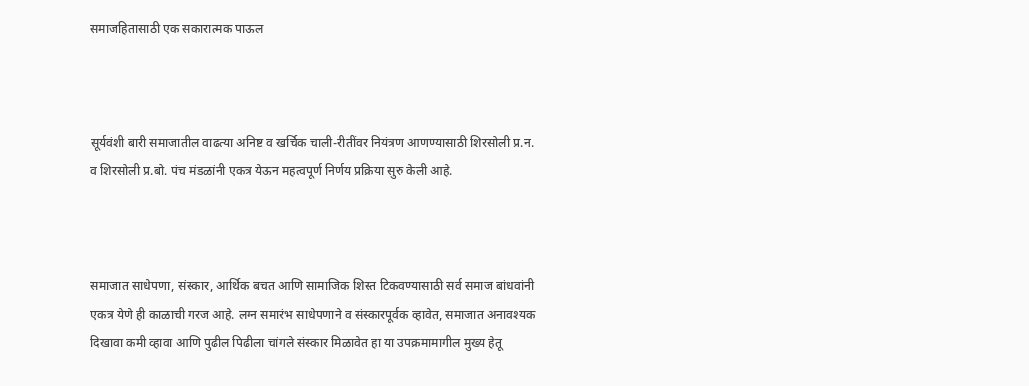समाजहितासाठी एक सकारात्मक पाऊल



सूर्यवंशी बारी समाजातील वाढत्या अनिष्ट व खर्चिक चाली-रीतींवर नियंत्रण आणण्यासाठी शिरसोली प्र.न. व शिरसोली प्र.बो. पंच मंडळांनी एकत्र येऊन महत्वपूर्ण निर्णय प्रक्रिया सुरु केली आहे.



समाजात साधेपणा, संस्कार, आर्थिक बचत आणि सामाजिक शिस्त टिकवण्यासाठी सर्व समाज बांधवांनी एकत्र येणे ही काळाची गरज आहे. लग्न समारंभ साधेपणाने व संस्कारपूर्वक व्हावेत, समाजात अनावश्यक दिखावा कमी व्हावा आणि पुढील पिढीला चांगले संस्कार मिळावेत हा या उपक्रमामागील मुख्य हेतू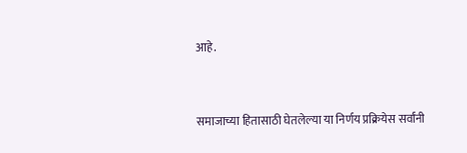आहे.



समाजाच्या हितासाठी घेतलेल्या या निर्णय प्रक्रियेस सर्वांनी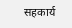सहकार्य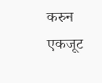करुन एकजूट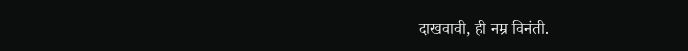दाखवावी, ही नम्र विनंती.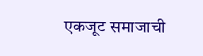एकजूट समाजाची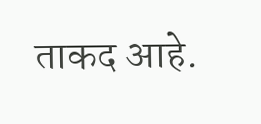ताकद आहे.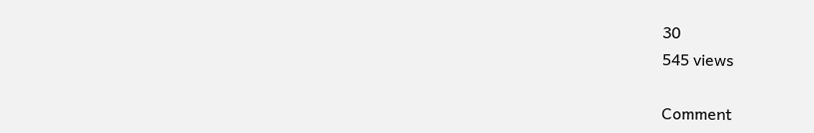30
545 views

Comment